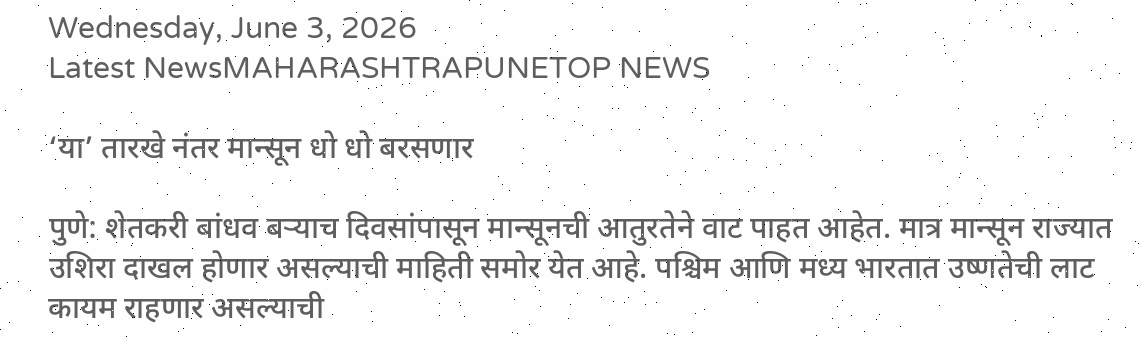Wednesday, June 3, 2026
Latest NewsMAHARASHTRAPUNETOP NEWS

‘या’ तारखे नंतर मान्सून धो धो बरसणार

पुणे: शेतकरी बांधव बऱ्याच दिवसांपासून मान्सूनची आतुरतेने वाट पाहत आहेत. मात्र मान्सून राज्यात उशिरा दाखल होणार असल्याची माहिती समोर येत आहे. पश्चिम आणि मध्य भारतात उष्णतेची लाट कायम राहणार असल्याची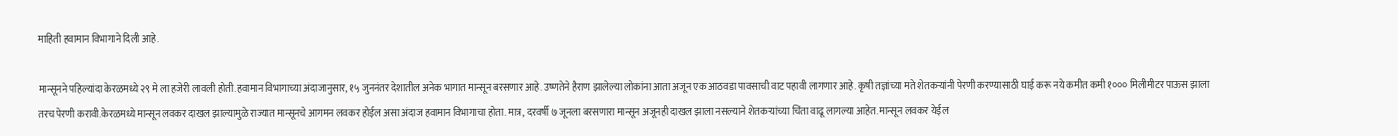माहिती हवामान विभागाने दिली आहे.

मान्सूनने पहिल्यांदा केरळमध्ये २९ मे ला हजेरी लावली होती.हवामान विभागाच्या अंदाजानुसार, १५ जुननंतर देशातील अनेक भागात मान्सून बरसणार आहे. उष्णतेने हैराण झालेल्या लोकांना आता अजून एक आठवडा पावसाची वाट पहावी लागणार आहे. कृषी तज्ञांच्या मते शेतकऱ्यांनी पेरणी करण्यासाठी घाई करू नये कमीत कमी १००० मिलीमीटर पाऊस झाला तरच पेरणी करावी.केरळमध्ये मान्सून लवकर दाखल झाल्यामुळे राज्यात मान्सूनचे आगमन लवकर होईल असा अंदाज हवामान विभागाचा होता. मात्र, दरवर्षी ७ जूनला बरसणारा मान्सून अजूनही दाखल झाला नसल्याने शेतकऱ्यांच्या चिंता वाढू लागल्या आहेत. मान्सून लवकर येईल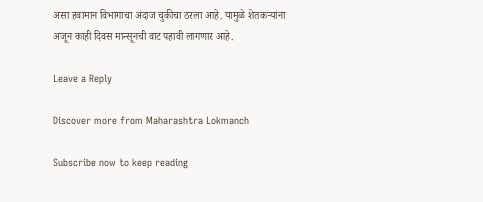असा हवामान विभागाचा अंदाज चुकीचा ठरला आहे. यामुळे शेतकऱ्यांना अजून काही दिवस मान्सूनची वाट पहावी लागणार आहे.

Leave a Reply

Discover more from Maharashtra Lokmanch

Subscribe now to keep reading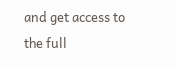and get access to the full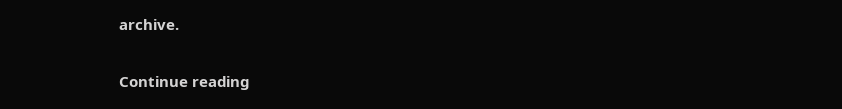archive.

Continue reading